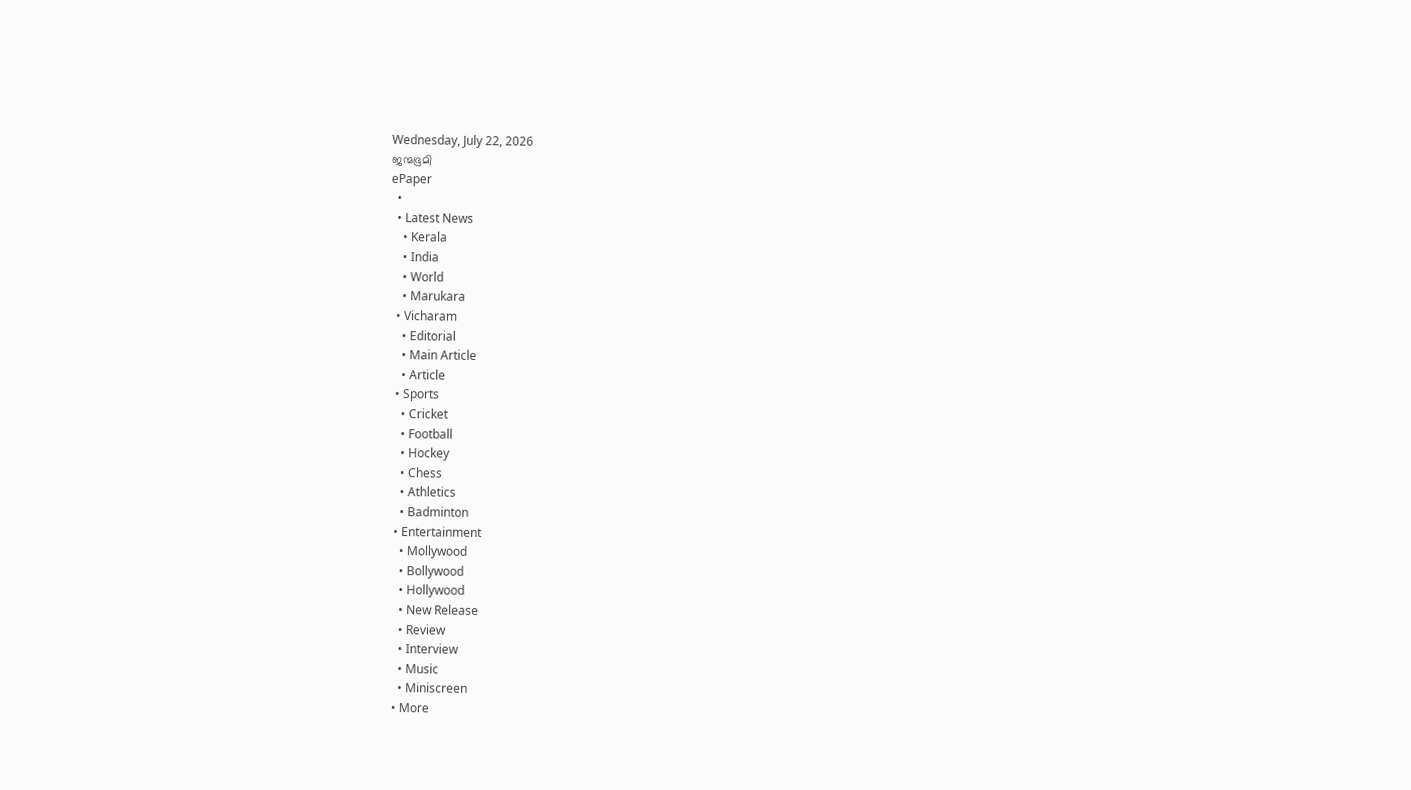Wednesday, July 22, 2026
ജന്മഭൂമി
ePaper
  •
  • Latest News
    • Kerala
    • India
    • World
    • Marukara
  • Vicharam
    • Editorial
    • Main Article
    • Article
  • Sports
    • Cricket
    • Football
    • Hockey
    • Chess
    • Athletics
    • Badminton
  • Entertainment
    • Mollywood
    • Bollywood
    • Hollywood
    • New Release
    • Review
    • Interview
    • Music
    • Miniscreen
  • More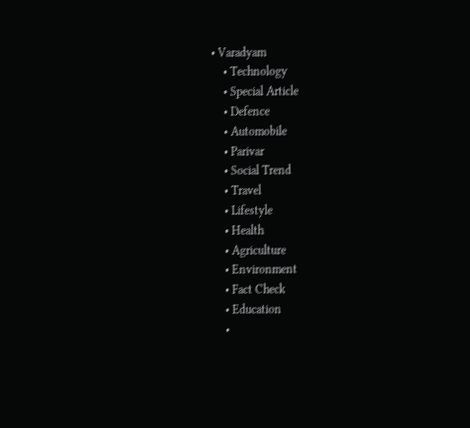• Varadyam
    • Technology
    • Special Article
    • Defence
    • Automobile
    • Parivar
    • Social Trend
    • Travel
    • Lifestyle
    • Health
    • Agriculture
    • Environment
    • Fact Check
    • Education
    •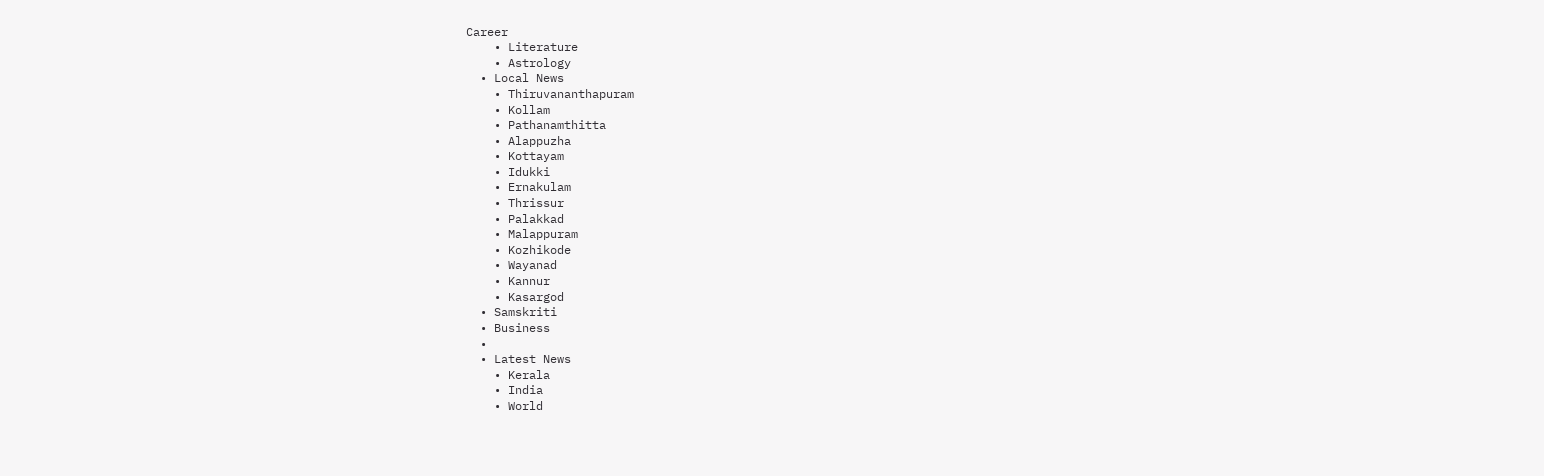Career
    • Literature
    • Astrology
  • Local News
    • Thiruvananthapuram
    • Kollam
    • Pathanamthitta
    • Alappuzha
    • Kottayam
    • Idukki
    • Ernakulam
    • Thrissur
    • Palakkad
    • Malappuram
    • Kozhikode
    • Wayanad
    • Kannur
    • Kasargod
  • Samskriti
  • Business
  •
  • Latest News
    • Kerala
    • India
    • World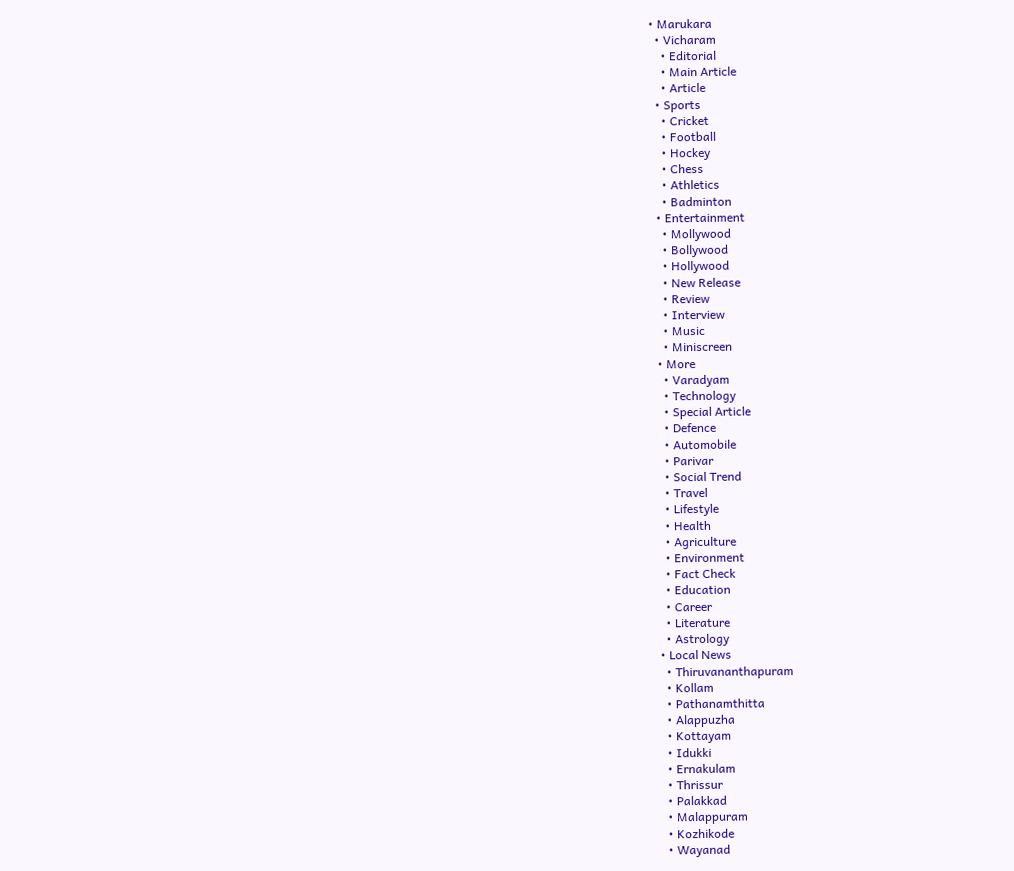• Marukara
  • Vicharam
    • Editorial
    • Main Article
    • Article
  • Sports
    • Cricket
    • Football
    • Hockey
    • Chess
    • Athletics
    • Badminton
  • Entertainment
    • Mollywood
    • Bollywood
    • Hollywood
    • New Release
    • Review
    • Interview
    • Music
    • Miniscreen
  • More
    • Varadyam
    • Technology
    • Special Article
    • Defence
    • Automobile
    • Parivar
    • Social Trend
    • Travel
    • Lifestyle
    • Health
    • Agriculture
    • Environment
    • Fact Check
    • Education
    • Career
    • Literature
    • Astrology
  • Local News
    • Thiruvananthapuram
    • Kollam
    • Pathanamthitta
    • Alappuzha
    • Kottayam
    • Idukki
    • Ernakulam
    • Thrissur
    • Palakkad
    • Malappuram
    • Kozhikode
    • Wayanad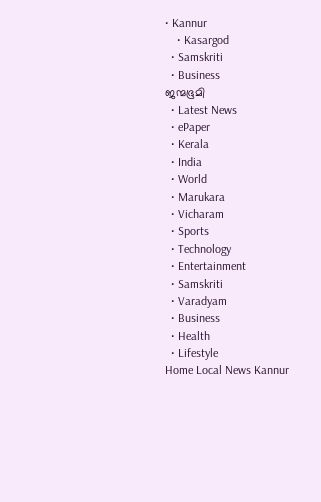• Kannur
    • Kasargod
  • Samskriti
  • Business
ജന്മഭൂമി
  • Latest News
  • ePaper
  • Kerala
  • India
  • World
  • Marukara
  • Vicharam
  • Sports
  • Technology
  • Entertainment
  • Samskriti
  • Varadyam
  • Business
  • Health
  • Lifestyle
Home Local News Kannur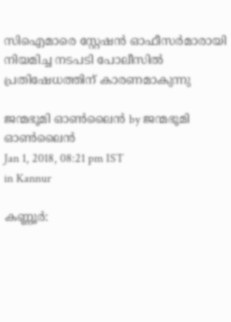സിഐമാരെ സ്റ്റേഷന്‍ ഓഫീസര്‍മാരായി നിയമിച്ച നടപടി പോലീസില്‍ പ്രതിഷേധത്തിന് കാരണമാകുന്നു

ജന്മഭൂമി ഓണ്‍ലൈന്‍ by ജന്മഭൂമി ഓണ്‍ലൈന്‍
Jan 1, 2018, 08:21 pm IST
in Kannur

കണ്ണൂര്‍: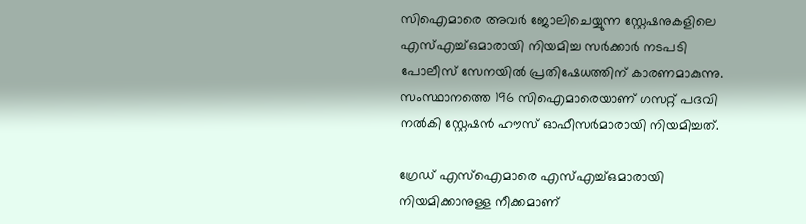സിഐമാരെ അവര്‍ ജോലിചെയ്യുന്ന സ്റ്റേഷനുകളിലെ എസ്എച്ച്ഒമാരായി നിയമിച്ച സര്‍ക്കാര്‍ നടപടി പോലീസ് സേനയില്‍ പ്രതിഷേധത്തിന് കാരണമാകുന്നു. സംസ്ഥാനത്തെ 196 സിഐമാരെയാണ് ഗസറ്റ് പദവി നല്‍കി സ്റ്റേഷന്‍ ഹൗസ് ഓഫീസര്‍മാരായി നിയമിച്ചത്.

ഗ്രേഡ് എസ്‌ഐമാരെ എസ്എച്ച്ഒമാരായി നിയമിക്കാനുള്ള നീക്കമാണ്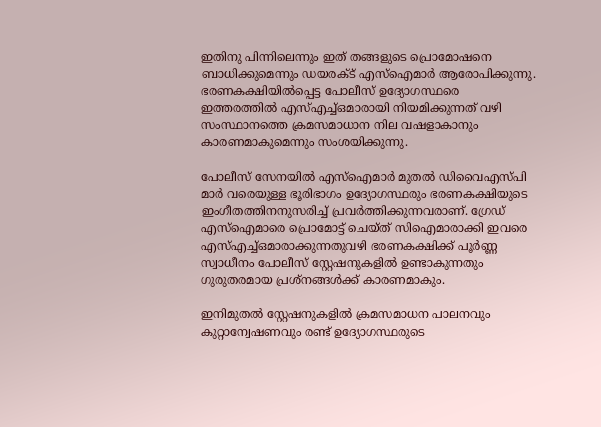ഇതിനു പിന്നിലെന്നും ഇത് തങ്ങളുടെ പ്രൊമോഷനെ ബാധിക്കുമെന്നും ഡയരക്ട് എസ്‌ഐമാര്‍ ആരോപിക്കുന്നു. ഭരണകക്ഷിയില്‍പ്പെട്ട പോലീസ് ഉദ്യോഗസ്ഥരെ ഇത്തരത്തില്‍ എസ്എച്ച്ഒമാരായി നിയമിക്കുന്നത് വഴി സംസ്ഥാനത്തെ ക്രമസമാധാന നില വഷളാകാനും കാരണമാകുമെന്നും സംശയിക്കുന്നു.

പോലീസ് സേനയില്‍ എസ്‌ഐമാര്‍ മുതല്‍ ഡിവൈഎസ്പി മാര്‍ വരെയുള്ള ഭൂരിഭാഗം ഉദ്യോഗസ്ഥരും ഭരണകക്ഷിയുടെ ഇംഗീതത്തിനനുസരിച്ച് പ്രവര്‍ത്തിക്കുന്നവരാണ്. ഗ്രേഡ് എസ്‌ഐമാരെ പ്രൊമോട്ട് ചെയ്ത് സിഐമാരാക്കി ഇവരെ എസ്എച്ച്ഒമാരാക്കുന്നതുവഴി ഭരണകക്ഷിക്ക് പൂര്‍ണ്ണ സ്വാധീനം പോലീസ് സ്റ്റേഷനുകളില്‍ ഉണ്ടാകുന്നതും ഗുരുതരമായ പ്രശ്‌നങ്ങള്‍ക്ക് കാരണമാകും.

ഇനിമുതല്‍ സ്റ്റേഷനുകളില്‍ ക്രമസമാധന പാലനവും കുറ്റാന്വേഷണവും രണ്ട് ഉദ്യോഗസ്ഥരുടെ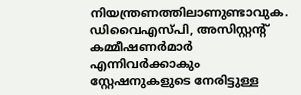നിയന്ത്രണത്തിലാണുണ്ടാവുക. ഡിവൈഎസ്പി, അസിസ്റ്റന്റ് കമ്മീഷണര്‍മാര്‍ എന്നിവര്‍ക്കാകും സ്റ്റേഷനുകളുടെ നേരിട്ടുള്ള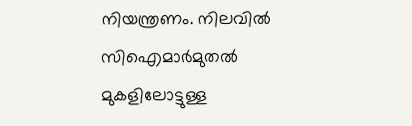നിയന്ത്രണം. നിലവില്‍ സിഐമാര്‍മുതല്‍ മുകളിലോട്ടുള്ള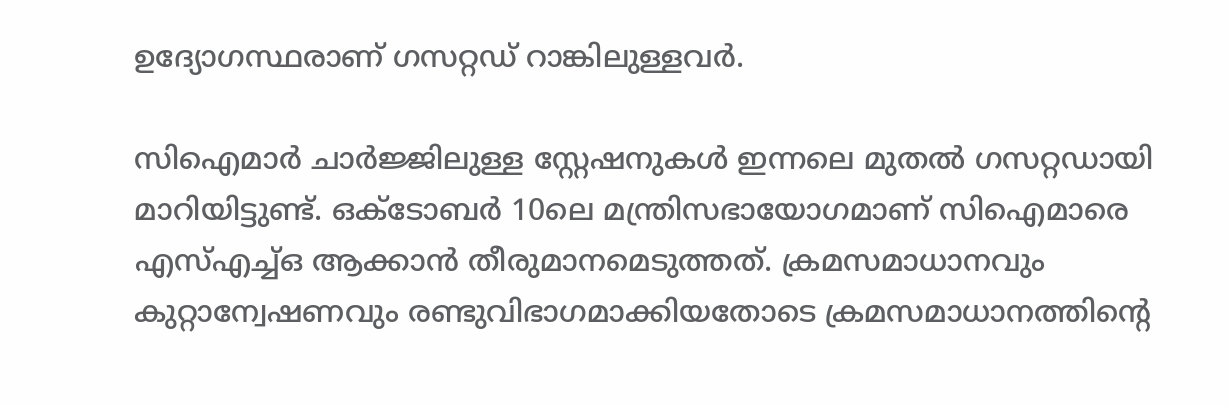ഉദ്യോഗസ്ഥരാണ് ഗസറ്റഡ് റാങ്കിലുള്ളവര്‍.

സിഐമാര്‍ ചാര്‍ജ്ജിലുള്ള സ്റ്റേഷനുകള്‍ ഇന്നലെ മുതല്‍ ഗസറ്റഡായി മാറിയിട്ടുണ്ട്. ഒക്‌ടോബര്‍ 10ലെ മന്ത്രിസഭായോഗമാണ് സിഐമാരെ എസ്എച്ച്ഒ ആക്കാന്‍ തീരുമാനമെടുത്തത്. ക്രമസമാധാനവും കുറ്റാന്വേഷണവും രണ്ടുവിഭാഗമാക്കിയതോടെ ക്രമസമാധാനത്തിന്റെ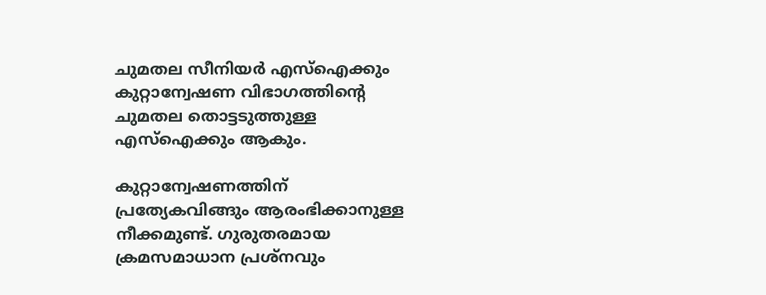ചുമതല സീനിയര്‍ എസ്‌ഐക്കും കുറ്റാന്വേഷണ വിഭാഗത്തിന്റെ ചുമതല തൊട്ടടുത്തുള്ള എസ്‌ഐക്കും ആകും.

കുറ്റാന്വേഷണത്തിന് പ്രത്യേകവിങ്ങും ആരംഭിക്കാനുള്ള നീക്കമുണ്ട്. ഗുരുതരമായ ക്രമസമാധാന പ്രശ്‌നവും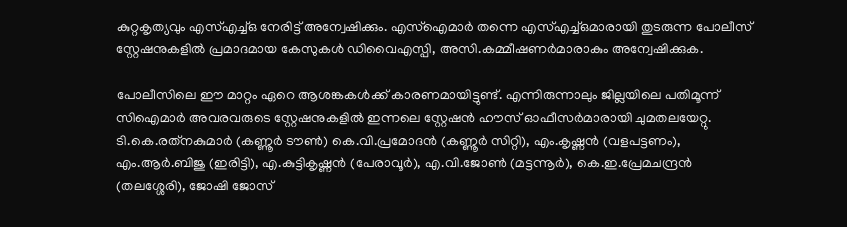കുറ്റകൃത്യവും എസ്എച്ച്ഒ നേരിട്ട് അന്വേഷിക്കും. എസ്‌ഐമാര്‍ തന്നെ എസ്എച്ച്ഒമാരായി തുടരുന്ന പോലീസ് സ്റ്റേഷനുകളില്‍ പ്രമാദമായ കേസുകള്‍ ഡിവൈഎസ്പി, അസി.കമ്മീഷണര്‍മാരാകും അന്വേഷിക്കുക.

പോലീസിലെ ഈ മാറ്റം ഏറെ ആശങ്കകള്‍ക്ക് കാരണമായിട്ടുണ്ട്. എന്നിരുന്നാലും ജില്ലയിലെ പതിമൂന്ന് സിഐമാര്‍ അവരവരുടെ സ്റ്റേഷനുകളില്‍ ഇന്നലെ സ്റ്റേഷന്‍ ഹൗസ് ഓഫീസര്‍മാരായി ചുമതലയേറ്റു. ടി.കെ.രത്‌നകുമാര്‍ (കണ്ണൂര്‍ ടൗണ്‍) കെ.വി.പ്രമോദന്‍ (കണ്ണൂര്‍ സിറ്റി), എം.കൃഷ്ണന്‍ (വളപട്ടണം), എം.ആര്‍.ബിജു (ഇരിട്ടി), എ.കുട്ടികൃഷ്ണന്‍ (പേരാവൂര്‍), എ.വി.ജോണ്‍ (മട്ടന്നൂര്‍), കെ.ഇ.പ്രേമചന്ദ്രന്‍ (തലശ്ശേരി), ജോഷി ജോസ്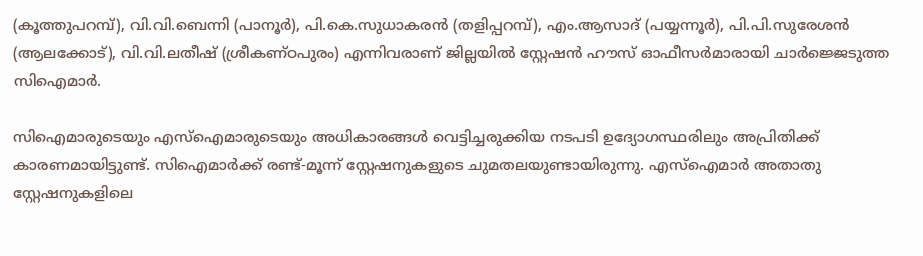(കൂത്തുപറമ്പ്), വി.വി.ബെന്നി (പാനൂര്‍), പി.കെ.സുധാകരന്‍ (തളിപ്പറമ്പ്), എം.ആസാദ് (പയ്യന്നൂര്‍), പി.പി.സുരേശന്‍ (ആലക്കോട്), വി.വി.ലതീഷ് (ശ്രീകണ്ഠപുരം) എന്നിവരാണ് ജില്ലയില്‍ സ്റ്റേഷന്‍ ഹൗസ് ഓഫീസര്‍മാരായി ചാര്‍ജ്ജെടുത്ത സിഐമാര്‍.

സിഐമാരുടെയും എസ്‌ഐമാരുടെയും അധികാരങ്ങള്‍ വെട്ടിച്ചരുക്കിയ നടപടി ഉദ്യോഗസ്ഥരിലും അപ്രിതിക്ക് കാരണമായിട്ടുണ്ട്. സിഐമാര്‍ക്ക് രണ്ട്-മൂന്ന് സ്റ്റേഷനുകളുടെ ചുമതലയുണ്ടായിരുന്നു. എസ്‌ഐമാര്‍ അതാതു സ്റ്റേഷനുകളിലെ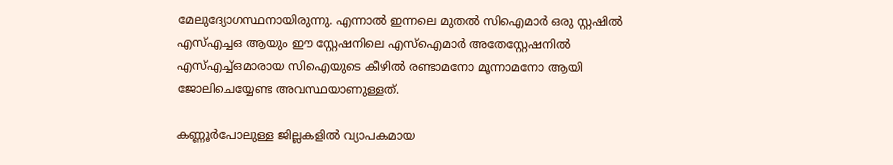മേലുദ്യോഗസ്ഥനായിരുന്നു. എന്നാല്‍ ഇന്നലെ മുതല്‍ സിഐമാര്‍ ഒരു സ്റ്റഷില്‍ എസ്എച്ചഒ ആയും ഈ സ്റ്റേഷനിലെ എസ്‌ഐമാര്‍ അതേസ്റ്റേഷനില്‍ എസ്എച്ച്ഒമാരായ സിഐയുടെ കീഴില്‍ രണ്ടാമനോ മൂന്നാമനോ ആയി ജോലിചെയ്യേണ്ട അവസ്ഥയാണുള്ളത്.

കണ്ണൂര്‍പോലുള്ള ജില്ലകളില്‍ വ്യാപകമായ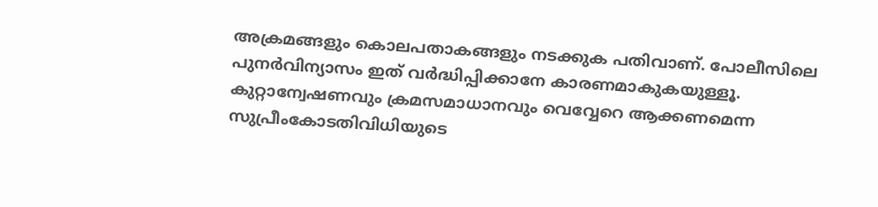അക്രമങ്ങളും കൊലപതാകങ്ങളും നടക്കുക പതിവാണ്. പോലീസിലെ പുനര്‍വിന്യാസം ഇത് വര്‍ദ്ധിപ്പിക്കാനേ കാരണമാകുകയുള്ളൂ. കുറ്റാന്വേഷണവും ക്രമസമാധാനവും വെവ്വേറെ ആക്കണമെന്ന സുപ്രീംകോടതിവിധിയുടെ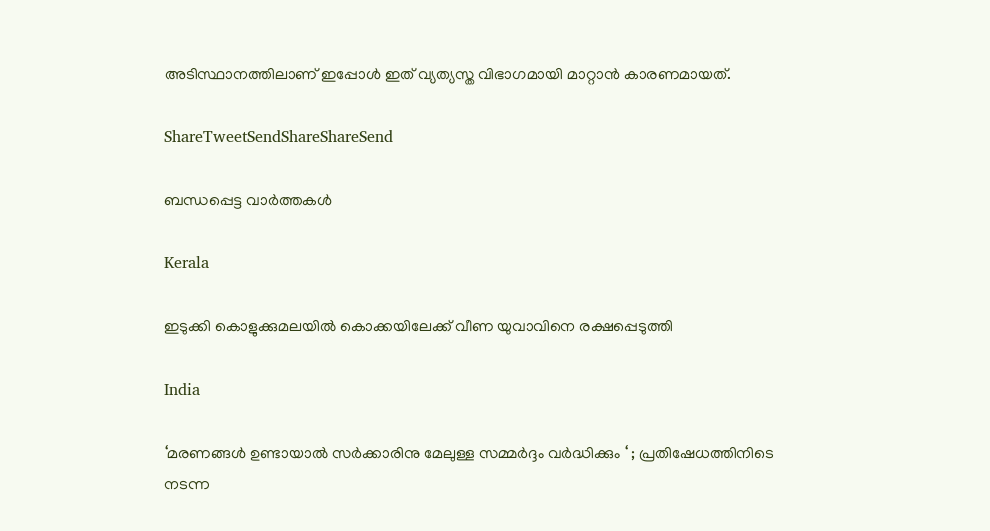അടിസ്ഥാനത്തിലാണ് ഇപ്പോള്‍ ഇത് വ്യത്യസ്ത വിഭാഗമായി മാറ്റാന്‍ കാരണമായത്.

ShareTweetSendShareShareSend

ബന്ധപ്പെട്ട വാര്‍ത്തകള്‍

Kerala

ഇടുക്കി കൊളുക്കുമലയില്‍ കൊക്കയിലേക്ക് വീണ യുവാവിനെ രക്ഷപ്പെടുത്തി

India

‘മരണങ്ങൾ ഉണ്ടായാൽ സർക്കാരിനു മേലുള്ള സമ്മർദ്ദം വർദ്ധിക്കും ‘ ; പ്രതിഷേധത്തിനിടെ നടന്ന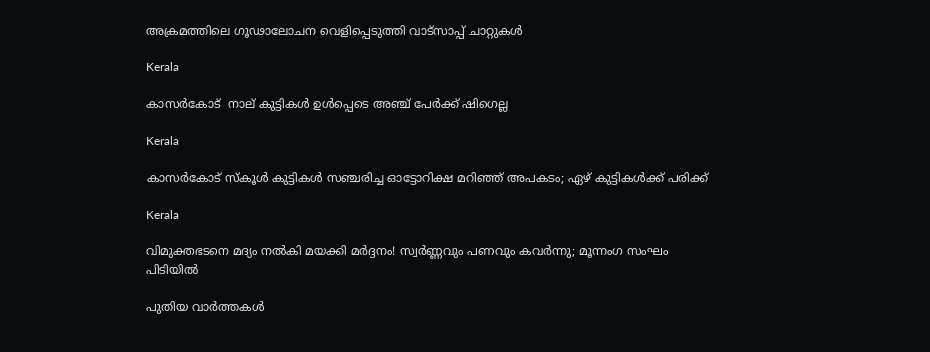അക്രമത്തിലെ ഗൂഢാലോചന വെളിപ്പെടുത്തി വാട്സാപ്പ് ചാറ്റുകൾ

Kerala

കാസര്‍കോട്  നാല് കുട്ടികള്‍ ഉള്‍പ്പെടെ അഞ്ച് പേര്‍ക്ക് ഷിഗെല്ല

Kerala

കാസർകോട് സ്‌കൂൾ കുട്ടികൾ സഞ്ചരിച്ച ഓട്ടോറിക്ഷ മറിഞ്ഞ് അപകടം; ഏഴ് കുട്ടികള്‍ക്ക് പരിക്ക്

Kerala

വിമുക്തഭടനെ മദ്യം നൽകി മയക്കി മർദ്ദനം! സ്വർണ്ണവും പണവും കവർന്നു; മൂന്നംഗ സംഘം പിടിയിൽ

പുതിയ വാര്‍ത്തകള്‍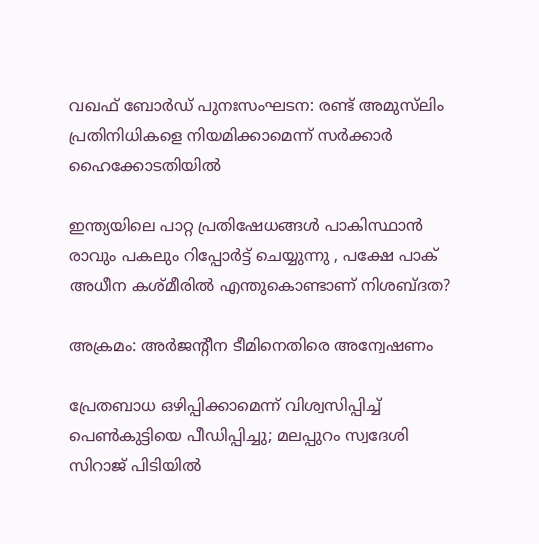വഖഫ് ബോർഡ് പുനഃസംഘടന: രണ്ട് അമുസ്‌ലിം പ്രതിനിധികളെ നിയമിക്കാമെന്ന് സർക്കാർ ഹൈക്കോടതിയിൽ

ഇന്ത്യയിലെ പാറ്റ പ്രതിഷേധങ്ങൾ പാകിസ്ഥാൻ രാവും പകലും റിപ്പോർട്ട് ചെയ്യുന്നു , പക്ഷേ പാക് അധീന കശ്മീരിൽ എന്തുകൊണ്ടാണ് നിശബ്ദത?

അക്രമം: അര്‍ജന്റീന ടീമിനെതിരെ അന്വേഷണം

പ്രേതബാധ ഒഴിപ്പിക്കാമെന്ന് വിശ്വസിപ്പിച്ച് പെൺകുട്ടിയെ പീഡിപ്പിച്ചു; മലപ്പുറം സ്വദേശി സിറാജ് പിടിയിൽ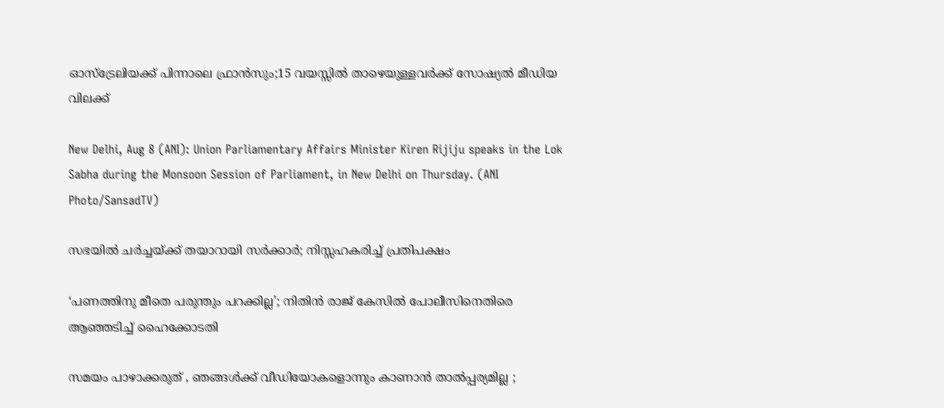ഓസ്‌ട്രേലിയക്ക് പിന്നാലെ ഫ്രാന്‍സും;15 വയസ്സിൽ താഴെയുള്ളവർക്ക് സോഷ്യൽ മീഡിയ വിലക്ക്

New Delhi, Aug 8 (ANI): Union Parliamentary Affairs Minister Kiren Rijiju speaks in the Lok Sabha during the Monsoon Session of Parliament, in New Delhi on Thursday. (ANI Photo/SansadTV)

സഭയിൽ ചർച്ചയ്‌ക്ക് തയാറായി സർക്കാർ; നിസ്സഹകരിച്ച് പ്രതിപക്ഷം

‘പണത്തിനു മീതെ പരുന്തും പറക്കില്ല’; നിതിൻ രാജ് കേസിൽ പോലീസിനെതിരെ ആഞ്ഞടിച്ച് ഹൈക്കോടതി

സമയം പാഴാക്കരുത് , ഞങ്ങൾക്ക് വീഡിയോകളൊന്നും കാണാൻ താൽപ്പര്യമില്ല ;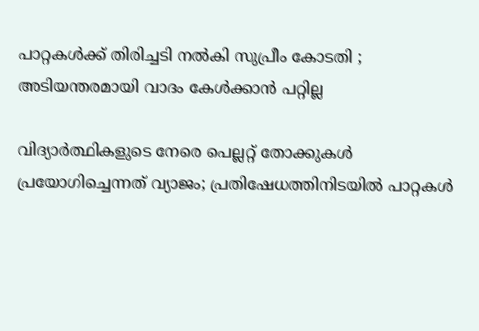പാറ്റകൾക്ക് തിരിച്ചടി നൽകി സുപ്രീം കോടതി ; അടിയന്തരമായി വാദം കേൾക്കാൻ പറ്റില്ല

വിദ്യാർത്ഥികളുടെ നേരെ പെല്ലറ്റ് തോക്കുകൾ പ്രയോഗിച്ചെന്നത് വ്യാജം; പ്രതിഷേധത്തിനിടയിൽ പാറ്റകൾ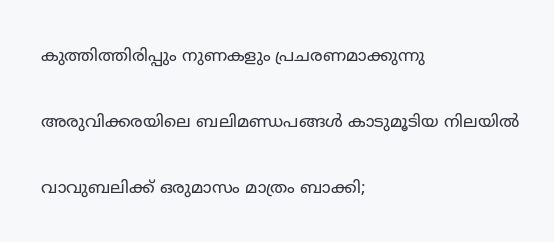കുത്തിത്തിരിപ്പും നുണകളും പ്രചരണമാക്കുന്നു

അരുവിക്കരയിലെ ബലിമണ്ഡപങ്ങള്‍ കാടുമൂടിയ നിലയില്‍

വാവുബലിക്ക് ഒരുമാസം മാത്രം ബാക്കി;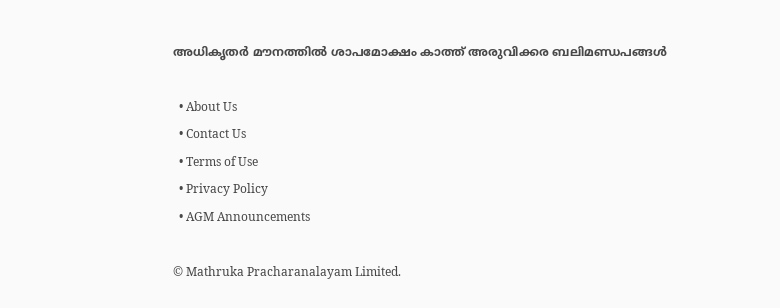അധികൃതര്‍ മൗനത്തില്‍ ശാപമോക്ഷം കാത്ത് അരുവിക്കര ബലിമണ്ഡപങ്ങള്‍

  • About Us
  • Contact Us
  • Terms of Use
  • Privacy Policy
  • AGM Announcements

© Mathruka Pracharanalayam Limited.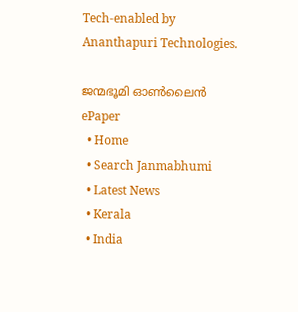Tech-enabled by Ananthapuri Technologies.

ജന്മഭൂമി ഓണ്‍ലൈന്‍
ePaper
  • Home
  • Search Janmabhumi
  • Latest News
  • Kerala
  • India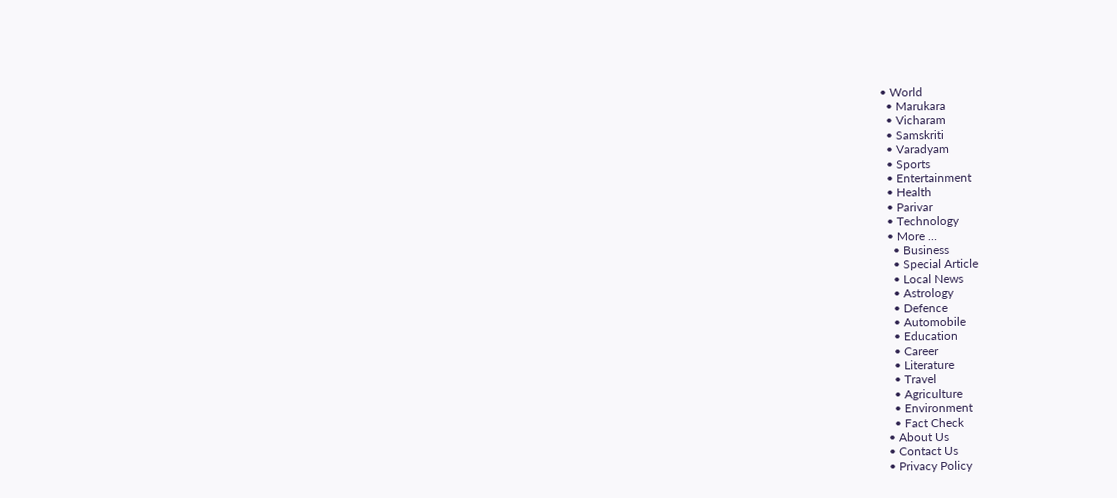• World
  • Marukara
  • Vicharam
  • Samskriti
  • Varadyam
  • Sports
  • Entertainment
  • Health
  • Parivar
  • Technology
  • More …
    • Business
    • Special Article
    • Local News
    • Astrology
    • Defence
    • Automobile
    • Education
    • Career
    • Literature
    • Travel
    • Agriculture
    • Environment
    • Fact Check
  • About Us
  • Contact Us
  • Privacy Policy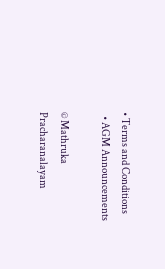• Terms and Conditions
  • AGM Announcements

© Mathruka Pracharanalayam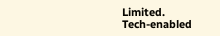Limited.
Tech-enabled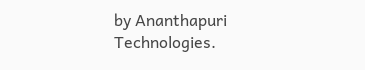by Ananthapuri Technologies.